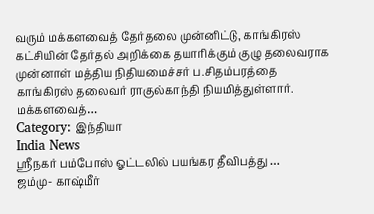வரும் மக்களவைத் தேர்தலை முன்னிட்டு, காங்கிரஸ் கட்சியின் தேர்தல் அறிக்கை தயாரிக்கும் குழு தலைவராக முன்னாள் மத்திய நிதியமைச்சர் ப.சிதம்பரத்தை காங்கிரஸ் தலைவர் ராகுல்காந்தி நியமித்துள்ளார். மக்களவைத்…
Category: இந்தியா
India News
ஸ்ரீநகர் பம்போஸ் ஓட்டலில் பயங்கர தீவிபத்து …
ஜம்மு- காஷ்மீர்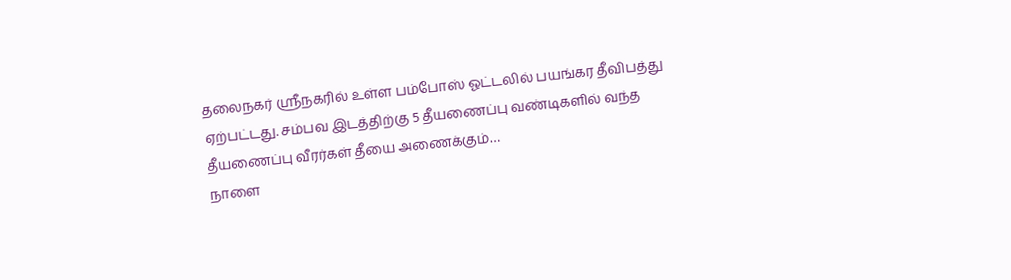தலைநகர் ஸ்ரீநகரில் உள்ள பம்போஸ் ஓட்டலில் பயங்கர தீவிபத்து ஏற்பட்டது. சம்பவ இடத்திற்கு 5 தீயணைப்பு வண்டிகளில் வந்த தீயணைப்பு வீரர்கள் தீயை அணைக்கும்…
நாளை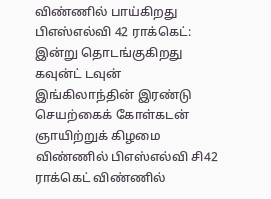விண்ணில் பாய்கிறது பிஎஸ்எல்வி 42 ராக்கெட்: இன்று தொடங்குகிறது கவுன்ட் டவுன்
இங்கிலாந்தின் இரண்டு செயற்கைக் கோள்கடன் ஞாயிற்றுக் கிழமை விண்ணில் பிஎஸ்எல்வி சி42 ராக்கெட் விண்ணில்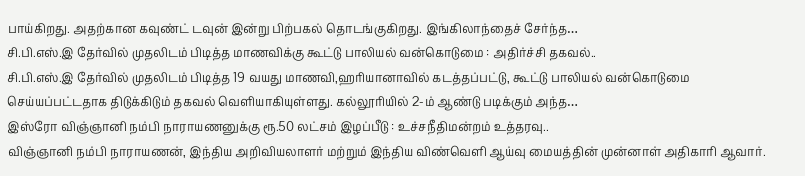பாய்கிறது. அதற்கான கவுண்ட் டவுன் இன்று பிற்பகல் தொடங்குகிறது. இங்கிலாந்தைச் சேர்ந்த…
சி.பி.எஸ்.இ தேர்வில் முதலிடம் பிடித்த மாணவிக்கு கூட்டு பாலியல் வன்கொடுமை : அதிர்ச்சி தகவல்..
சி.பி.எஸ்.இ தேர்வில் முதலிடம் பிடித்த 19 வயது மாணவி,ஹரியானாவில் கடத்தப்பட்டு, கூட்டு பாலியல் வன்கொடுமை செய்யப்பட்டதாக திடுக்கிடும் தகவல் வெளியாகியுள்ளது. கல்லூரியில் 2-ம் ஆண்டு படிக்கும் அந்த…
இஸ்ரோ விஞ்ஞானி நம்பி நாராயணனுக்கு ரூ.50 லட்சம் இழப்பீடு : உச்சநீதிமன்றம் உத்தரவு..
விஞ்ஞானி நம்பி நாராயணன், இந்திய அறிவியலாளர் மற்றும் இந்திய விண்வெளி ஆய்வு மையத்தின் முன்னாள் அதிகாரி ஆவார்.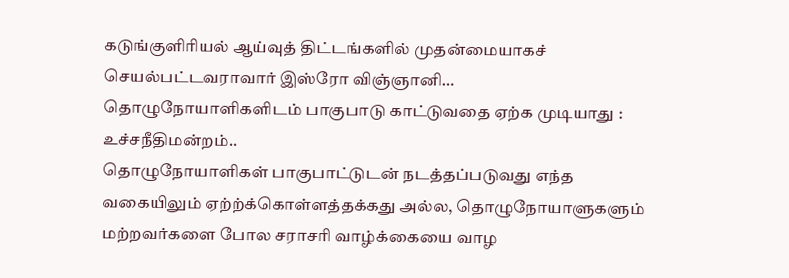கடுங்குளிரியல் ஆய்வுத் திட்டங்களில் முதன்மையாகச் செயல்பட்டவராவார் இஸ்ரோ விஞ்ஞானி…
தொழுநோயாளிகளிடம் பாகுபாடு காட்டுவதை ஏற்க முடியாது : உச்சநீதிமன்றம்..
தொழுநோயாளிகள் பாகுபாட்டுடன் நடத்தப்படுவது எந்த வகையிலும் ஏற்ற்க்கொள்ளத்தக்கது அல்ல, தொழுநோயாளுகளும் மற்றவர்களை போல சராசரி வாழ்க்கையை வாழ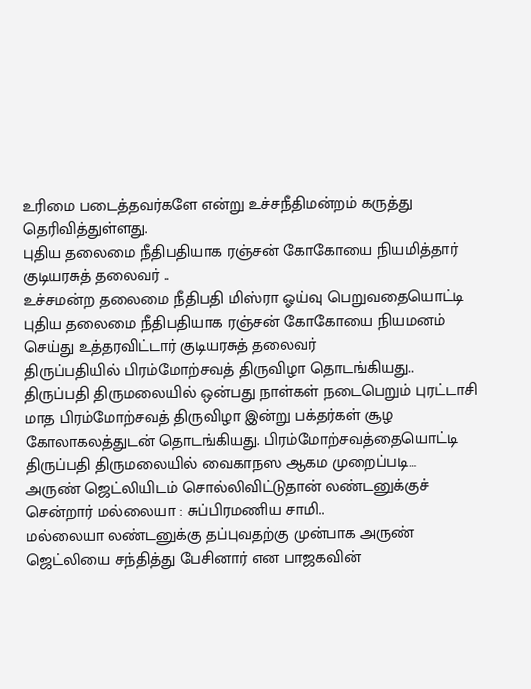உரிமை படைத்தவர்களே என்று உச்சநீதிமன்றம் கருத்து தெரிவித்துள்ளது.
புதிய தலைமை நீதிபதியாக ரஞ்சன் கோகோயை நியமித்தார் குடியரசுத் தலைவர் ..
உச்சமன்ற தலைமை நீதிபதி மிஸ்ரா ஓய்வு பெறுவதையொட்டி புதிய தலைமை நீதிபதியாக ரஞ்சன் கோகோயை நியமனம் செய்து உத்தரவிட்டார் குடியரசுத் தலைவர்
திருப்பதியில் பிரம்மோற்சவத் திருவிழா தொடங்கியது..
திருப்பதி திருமலையில் ஒன்பது நாள்கள் நடைபெறும் புரட்டாசி மாத பிரம்மோற்சவத் திருவிழா இன்று பக்தர்கள் சூழ கோலாகலத்துடன் தொடங்கியது. பிரம்மோற்சவத்தையொட்டி திருப்பதி திருமலையில் வைகாநஸ ஆகம முறைப்படி…
அருண் ஜெட்லியிடம் சொல்லிவிட்டுதான் லண்டனுக்குச் சென்றார் மல்லையா : சுப்பிரமணிய சாமி..
மல்லையா லண்டனுக்கு தப்புவதற்கு முன்பாக அருண் ஜெட்லியை சந்தித்து பேசினார் என பாஜகவின்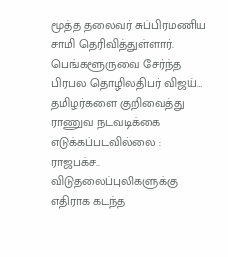மூத்த தலைவர் சுப்பிரமணிய சாமி தெரிவித்துள்ளார். பெங்களூருவை சேர்ந்த பிரபல தொழிலதிபர் விஜய்…
தமிழர்களை குறிவைத்து ராணுவ நடவடிக்கை எடுக்கப்படவில்லை : ராஜபக்ச..
விடுதலைப்புலிகளுக்கு எதிராக கடந்த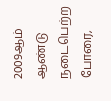2009ஆம் ஆண்டு நடைபெற்ற போரை,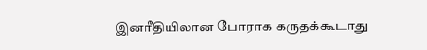இனரீதியிலான போராக கருதக்கூடாது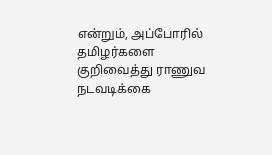என்றும், அப்போரில் தமிழர்களை குறிவைத்து ராணுவ நடவடிக்கை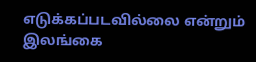எடுக்கப்படவில்லை என்றும் இலங்கை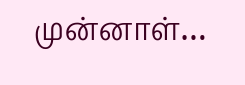முன்னாள்…